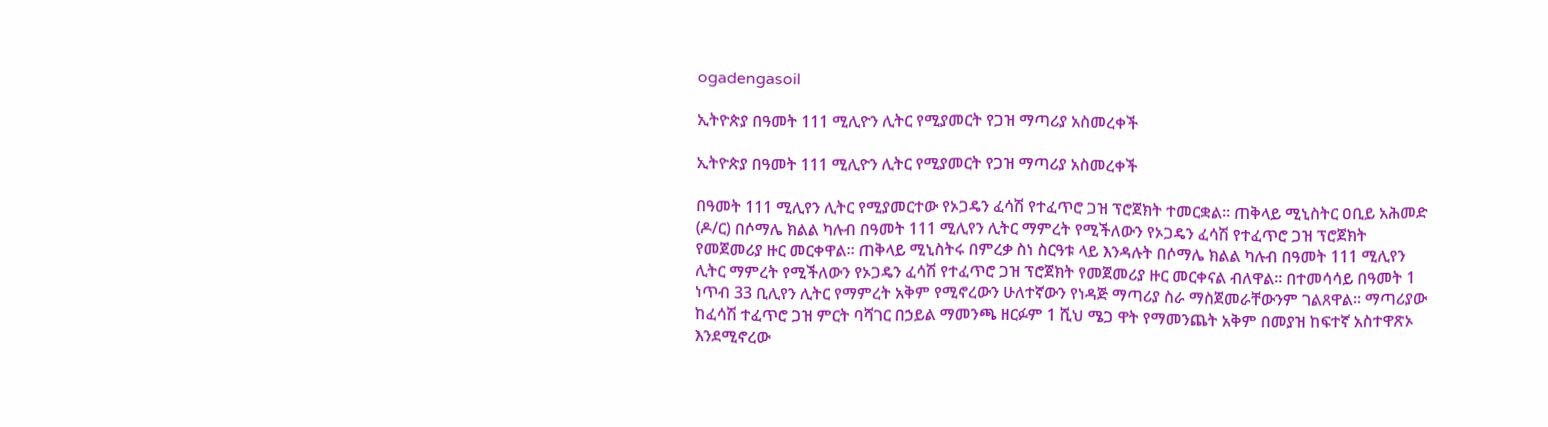ogadengasoil

ኢትዮጵያ በዓመት 111 ሚሊዮን ሊትር የሚያመርት የጋዝ ማጣሪያ አስመረቀች

ኢትዮጵያ በዓመት 111 ሚሊዮን ሊትር የሚያመርት የጋዝ ማጣሪያ አስመረቀች

በዓመት 111 ሚሊየን ሊትር የሚያመርተው የኦጋዴን ፈሳሽ የተፈጥሮ ጋዝ ፕሮጀክት ተመርቋል። ጠቅላይ ሚኒስትር ዐቢይ አሕመድ (ዶ/ር) በሶማሌ ክልል ካሉብ በዓመት 111 ሚሊየን ሊትር ማምረት የሚችለውን የኦጋዴን ፈሳሽ የተፈጥሮ ጋዝ ፕሮጀክት የመጀመሪያ ዙር መርቀዋል፡፡ ጠቅላይ ሚኒስትሩ በምረቃ ስነ ስርዓቱ ላይ እንዳሉት በሶማሌ ክልል ካሉብ በዓመት 111 ሚሊየን ሊትር ማምረት የሚችለውን የኦጋዴን ፈሳሽ የተፈጥሮ ጋዝ ፕሮጀክት የመጀመሪያ ዙር መርቀናል ብለዋል። በተመሳሳይ በዓመት 1 ነጥብ 33 ቢሊየን ሊትር የማምረት አቅም የሚኖረውን ሁለተኛውን የነዳጅ ማጣሪያ ስራ ማስጀመራቸውንም ገልጸዋል፡፡ ማጣሪያው ከፈሳሽ ተፈጥሮ ጋዝ ምርት ባሻገር በኃይል ማመንጫ ዘርፉም 1 ሺህ ሜጋ ዋት የማመንጨት አቅም በመያዝ ከፍተኛ አስተዋጽኦ እንደሚኖረው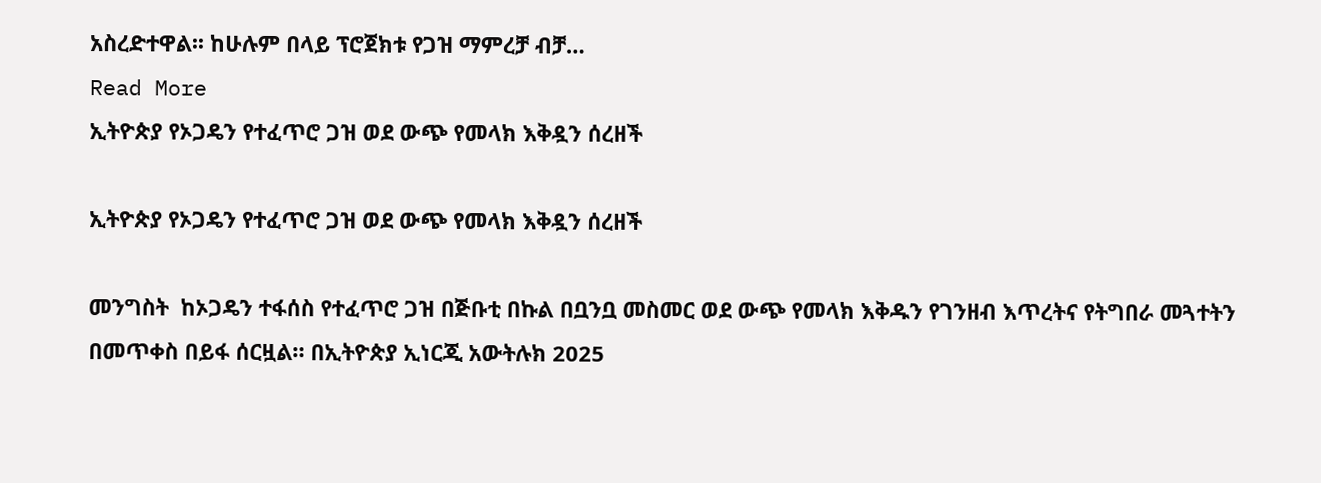አስረድተዋል፡፡ ከሁሉም በላይ ፕሮጀክቱ የጋዝ ማምረቻ ብቻ…
Read More
ኢትዮጵያ የኦጋዴን የተፈጥሮ ጋዝ ወደ ውጭ የመላክ እቅዷን ሰረዘች

ኢትዮጵያ የኦጋዴን የተፈጥሮ ጋዝ ወደ ውጭ የመላክ እቅዷን ሰረዘች

መንግስት  ከኦጋዴን ተፋሰስ የተፈጥሮ ጋዝ በጅቡቲ በኩል በቧንቧ መስመር ወደ ውጭ የመላክ እቅዱን የገንዘብ እጥረትና የትግበራ መጓተትን በመጥቀስ በይፋ ሰርዟል። በኢትዮጵያ ኢነርጂ አውትሉክ 2025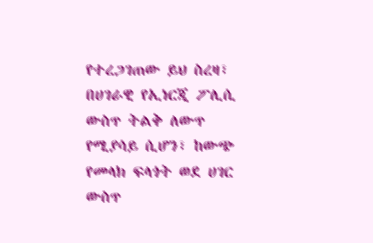የተረጋገጠው ይህ ስረዛ፣ በሀገራዊ የኢነርጂ ፖሊሲ ውስጥ ትልቅ ለውጥ የሚያሳይ ሲሆን፣ ከውጭ የመላክ ፍላጎት ወደ ሀገር ውስጥ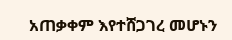አጠቃቀም እየተሸጋገረ መሆኑን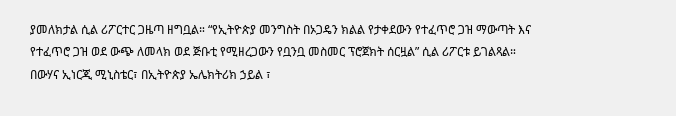ያመለክታል ሲል ሪፖርተር ጋዜጣ ዘግቧል። “የኢትዮጵያ መንግስት በኦጋዴን ክልል የታቀደውን የተፈጥሮ ጋዝ ማውጣት እና የተፈጥሮ ጋዝ ወደ ውጭ ለመላክ ወደ ጅቡቲ የሚዘረጋውን የቧንቧ መስመር ፕሮጀክት ሰርዟል” ሲል ሪፖርቱ ይገልጻል። በውሃና ኢነርጂ ሚኒስቴር፣ በኢትዮጵያ ኤሌክትሪክ ኃይል ፣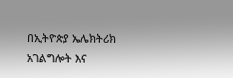በኢትዮጵያ ኤሌክትሪክ አገልግሎት እና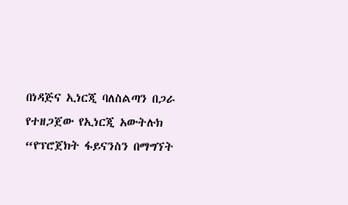በነዳጅና ኢነርጂ ባለስልጣን በጋራ የተዘጋጀው የኢነርጂ አውትሉክ “የፕሮጀክት ፋይናንስን በማግኘት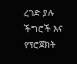ረገድ ያሉ ችግሮች እና የፕሮጀክት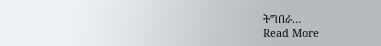ትግበራ…
Read More